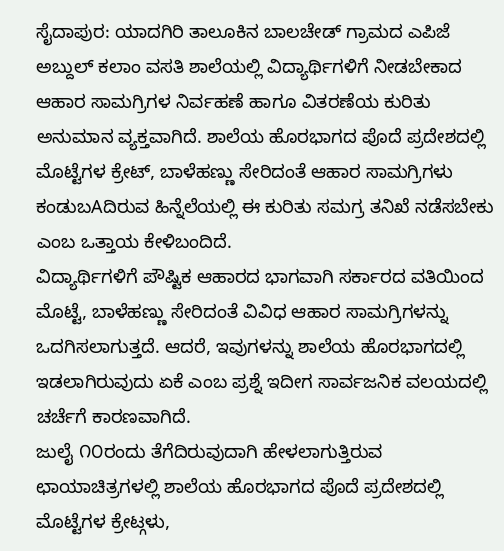ಸೈದಾಪುರ: ಯಾದಗಿರಿ ತಾಲೂಕಿನ ಬಾಲಚೇಡ್ ಗ್ರಾಮದ ಎಪಿಜೆ ಅಬ್ದುಲ್ ಕಲಾಂ ವಸತಿ ಶಾಲೆಯಲ್ಲಿ ವಿದ್ಯಾರ್ಥಿಗಳಿಗೆ ನೀಡಬೇಕಾದ ಆಹಾರ ಸಾಮಗ್ರಿಗಳ ನಿರ್ವಹಣೆ ಹಾಗೂ ವಿತರಣೆಯ ಕುರಿತು ಅನುಮಾನ ವ್ಯಕ್ತವಾಗಿದೆ. ಶಾಲೆಯ ಹೊರಭಾಗದ ಪೊದೆ ಪ್ರದೇಶದಲ್ಲಿ ಮೊಟ್ಟೆಗಳ ಕ್ರೇಟ್, ಬಾಳೆಹಣ್ಣು ಸೇರಿದಂತೆ ಆಹಾರ ಸಾಮಗ್ರಿಗಳು ಕಂಡುಬAದಿರುವ ಹಿನ್ನೆಲೆಯಲ್ಲಿ ಈ ಕುರಿತು ಸಮಗ್ರ ತನಿಖೆ ನಡೆಸಬೇಕು ಎಂಬ ಒತ್ತಾಯ ಕೇಳಿಬಂದಿದೆ.
ವಿದ್ಯಾರ್ಥಿಗಳಿಗೆ ಪೌಷ್ಟಿಕ ಆಹಾರದ ಭಾಗವಾಗಿ ಸರ್ಕಾರದ ವತಿಯಿಂದ ಮೊಟ್ಟೆ, ಬಾಳೆಹಣ್ಣು ಸೇರಿದಂತೆ ವಿವಿಧ ಆಹಾರ ಸಾಮಗ್ರಿಗಳನ್ನು ಒದಗಿಸಲಾಗುತ್ತದೆ. ಆದರೆ, ಇವುಗಳನ್ನು ಶಾಲೆಯ ಹೊರಭಾಗದಲ್ಲಿ ಇಡಲಾಗಿರುವುದು ಏಕೆ ಎಂಬ ಪ್ರಶ್ನೆ ಇದೀಗ ಸಾರ್ವಜನಿಕ ವಲಯದಲ್ಲಿ ಚರ್ಚೆಗೆ ಕಾರಣವಾಗಿದೆ.
ಜುಲೈ ೧೦ರಂದು ತೆಗೆದಿರುವುದಾಗಿ ಹೇಳಲಾಗುತ್ತಿರುವ ಛಾಯಾಚಿತ್ರಗಳಲ್ಲಿ ಶಾಲೆಯ ಹೊರಭಾಗದ ಪೊದೆ ಪ್ರದೇಶದಲ್ಲಿ ಮೊಟ್ಟೆಗಳ ಕ್ರೇಟ್ಗಳು,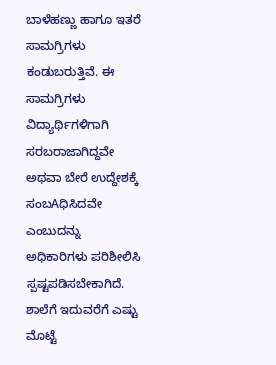ಬಾಳೆಹಣ್ಣು ಹಾಗೂ ಇತರೆ ಸಾಮಗ್ರಿಗಳು ಕಂಡುಬರುತ್ತಿವೆ. ಈ ಸಾಮಗ್ರಿಗಳು ವಿದ್ಯಾರ್ಥಿಗಳಿಗಾಗಿ ಸರಬರಾಜಾಗಿದ್ದವೇ ಅಥವಾ ಬೇರೆ ಉದ್ದೇಶಕ್ಕೆ ಸಂಬAಧಿಸಿದವೇ ಎಂಬುದನ್ನು ಅಧಿಕಾರಿಗಳು ಪರಿಶೀಲಿಸಿ ಸ್ಪಷ್ಟಪಡಿಸಬೇಕಾಗಿದೆ.
ಶಾಲೆಗೆ ಇದುವರೆಗೆ ಎಷ್ಟು ಮೊಟ್ಟೆ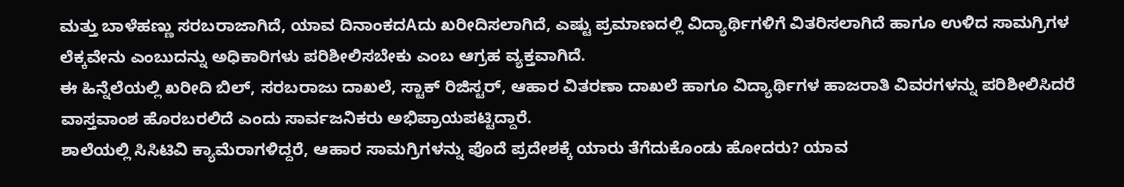ಮತ್ತು ಬಾಳೆಹಣ್ಣು ಸರಬರಾಜಾಗಿದೆ, ಯಾವ ದಿನಾಂಕದAದು ಖರೀದಿಸಲಾಗಿದೆ, ಎಷ್ಟು ಪ್ರಮಾಣದಲ್ಲಿ ವಿದ್ಯಾರ್ಥಿಗಳಿಗೆ ವಿತರಿಸಲಾಗಿದೆ ಹಾಗೂ ಉಳಿದ ಸಾಮಗ್ರಿಗಳ ಲೆಕ್ಕವೇನು ಎಂಬುದನ್ನು ಅಧಿಕಾರಿಗಳು ಪರಿಶೀಲಿಸಬೇಕು ಎಂಬ ಆಗ್ರಹ ವ್ಯಕ್ತವಾಗಿದೆ.
ಈ ಹಿನ್ನೆಲೆಯಲ್ಲಿ ಖರೀದಿ ಬಿಲ್, ಸರಬರಾಜು ದಾಖಲೆ, ಸ್ಟಾಕ್ ರಿಜಿಸ್ಟರ್, ಆಹಾರ ವಿತರಣಾ ದಾಖಲೆ ಹಾಗೂ ವಿದ್ಯಾರ್ಥಿಗಳ ಹಾಜರಾತಿ ವಿವರಗಳನ್ನು ಪರಿಶೀಲಿಸಿದರೆ ವಾಸ್ತವಾಂಶ ಹೊರಬರಲಿದೆ ಎಂದು ಸಾರ್ವಜನಿಕರು ಅಭಿಪ್ರಾಯಪಟ್ಟಿದ್ದಾರೆ.
ಶಾಲೆಯಲ್ಲಿ ಸಿಸಿಟಿವಿ ಕ್ಯಾಮೆರಾಗಳಿದ್ದರೆ, ಆಹಾರ ಸಾಮಗ್ರಿಗಳನ್ನು ಪೊದೆ ಪ್ರದೇಶಕ್ಕೆ ಯಾರು ತೆಗೆದುಕೊಂಡು ಹೋದರು? ಯಾವ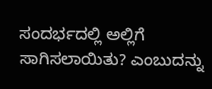ಸಂದರ್ಭದಲ್ಲಿ ಅಲ್ಲಿಗೆ ಸಾಗಿಸಲಾಯಿತು? ಎಂಬುದನ್ನು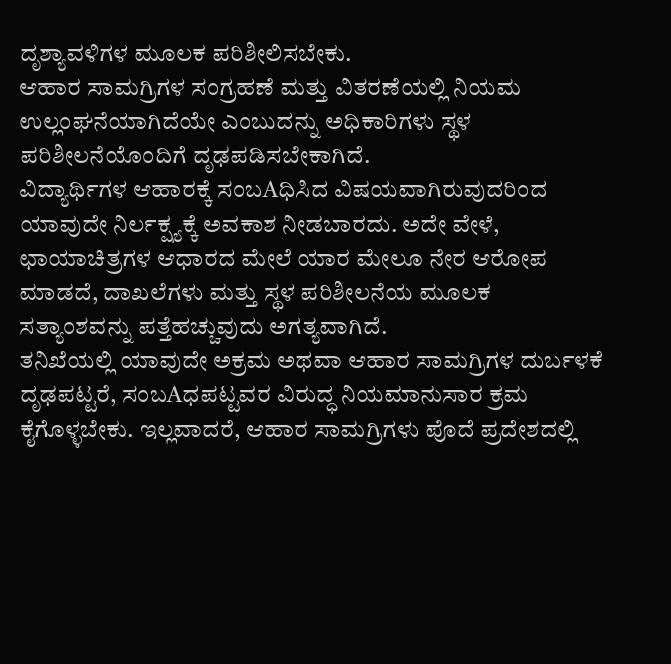ದೃಶ್ಯಾವಳಿಗಳ ಮೂಲಕ ಪರಿಶೀಲಿಸಬೇಕು.
ಆಹಾರ ಸಾಮಗ್ರಿಗಳ ಸಂಗ್ರಹಣೆ ಮತ್ತು ವಿತರಣೆಯಲ್ಲಿ ನಿಯಮ ಉಲ್ಲಂಘನೆಯಾಗಿದೆಯೇ ಎಂಬುದನ್ನು ಅಧಿಕಾರಿಗಳು ಸ್ಥಳ ಪರಿಶೀಲನೆಯೊಂದಿಗೆ ದೃಢಪಡಿಸಬೇಕಾಗಿದೆ.
ವಿದ್ಯಾರ್ಥಿಗಳ ಆಹಾರಕ್ಕೆ ಸಂಬAಧಿಸಿದ ವಿಷಯವಾಗಿರುವುದರಿಂದ ಯಾವುದೇ ನಿರ್ಲಕ್ಷ್ಯಕ್ಕೆ ಅವಕಾಶ ನೀಡಬಾರದು. ಅದೇ ವೇಳೆ, ಛಾಯಾಚಿತ್ರಗಳ ಆಧಾರದ ಮೇಲೆ ಯಾರ ಮೇಲೂ ನೇರ ಆರೋಪ ಮಾಡದೆ, ದಾಖಲೆಗಳು ಮತ್ತು ಸ್ಥಳ ಪರಿಶೀಲನೆಯ ಮೂಲಕ ಸತ್ಯಾಂಶವನ್ನು ಪತ್ತೆಹಚ್ಚುವುದು ಅಗತ್ಯವಾಗಿದೆ.
ತನಿಖೆಯಲ್ಲಿ ಯಾವುದೇ ಅಕ್ರಮ ಅಥವಾ ಆಹಾರ ಸಾಮಗ್ರಿಗಳ ದುರ್ಬಳಕೆ ದೃಢಪಟ್ಟರೆ, ಸಂಬAಧಪಟ್ಟವರ ವಿರುದ್ಧ ನಿಯಮಾನುಸಾರ ಕ್ರಮ ಕೈಗೊಳ್ಳಬೇಕು. ಇಲ್ಲವಾದರೆ, ಆಹಾರ ಸಾಮಗ್ರಿಗಳು ಪೊದೆ ಪ್ರದೇಶದಲ್ಲಿ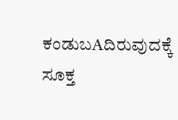ಕಂಡುಬAದಿರುವುದಕ್ಕೆ ಸೂಕ್ತ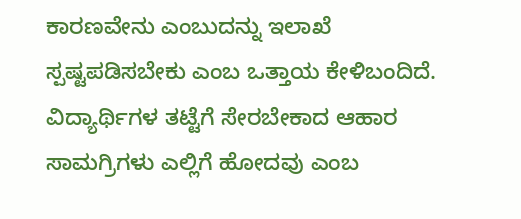ಕಾರಣವೇನು ಎಂಬುದನ್ನು ಇಲಾಖೆ ಸ್ಪಷ್ಟಪಡಿಸಬೇಕು ಎಂಬ ಒತ್ತಾಯ ಕೇಳಿಬಂದಿದೆ.
ವಿದ್ಯಾರ್ಥಿಗಳ ತಟ್ಟೆಗೆ ಸೇರಬೇಕಾದ ಆಹಾರ ಸಾಮಗ್ರಿಗಳು ಎಲ್ಲಿಗೆ ಹೋದವು ಎಂಬ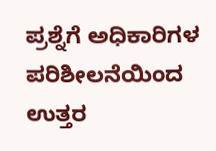ಪ್ರಶ್ನೆಗೆ ಅಧಿಕಾರಿಗಳ ಪರಿಶೀಲನೆಯಿಂದ ಉತ್ತರ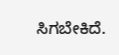ಸಿಗಬೇಕಿದೆ.